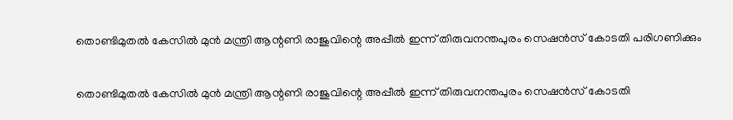തൊണ്ടിമുതല്‍ കേസില്‍ മുന്‍ മന്ത്രി ആന്റണി രാജുവിന്റെ അപ്പീല്‍ ഇന്ന് തിരുവനന്തപുരം സെഷന്‍സ് കോടതി പരിഗണിക്കും

തൊണ്ടിമുതല്‍ കേസില്‍ മുന്‍ മന്ത്രി ആന്റണി രാജുവിന്റെ അപ്പീല്‍ ഇന്ന് തിരുവനന്തപുരം സെഷന്‍സ് കോടതി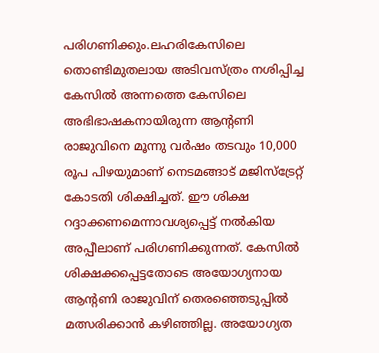പരിഗണിക്കും.ലഹരികേസിലെ തൊണ്ടിമുതലായ അടിവസ്ത്രം നശിപ്പിച്ച കേസില്‍ അന്നത്തെ കേസിലെ അഭിഭാഷകനായിരുന്ന ആന്റണി രാജുവിനെ മൂന്നു വര്‍ഷം തടവും 10,000 രൂപ പിഴയുമാണ് നെടമങ്ങാട് മജിസ്‌ട്രേറ്റ് കോടതി ശിക്ഷിച്ചത്. ഈ ശിക്ഷ റദ്ദാക്കണമെന്നാവശ്യപ്പെട്ട് നല്‍കിയ അപ്പീലാണ് പരിഗണിക്കുന്നത്. കേസില്‍ ശിക്ഷക്കപ്പെട്ടതോടെ അയോഗ്യനായ ആന്റണി രാജുവിന് തെരഞ്ഞെടുപ്പില്‍ മത്സരിക്കാന്‍ കഴിഞ്ഞില്ല. അയോഗ്യത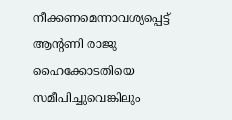നീക്കണമെന്നാവശ്യപ്പെട്ട് ആന്റണി രാജു ഹൈക്കോടതിയെ സമീപിച്ചുവെങ്കിലും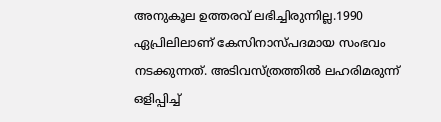അനുകൂല ഉത്തരവ് ലഭിച്ചിരുന്നില്ല.1990 ഏപ്രിലിലാണ് കേസിനാസ്പദമായ സംഭവം നടക്കുന്നത്. അടിവസ്ത്രത്തില്‍ ലഹരിമരുന്ന് ഒളിപ്പിച്ച്‌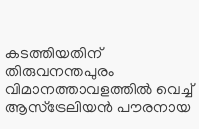കടത്തിയതിന് തിരുവനന്തപുരം വിമാനത്താവളത്തില്‍ വെച്ച്‌ ആസ്‌ട്രേലിയന്‍ പൗരനായ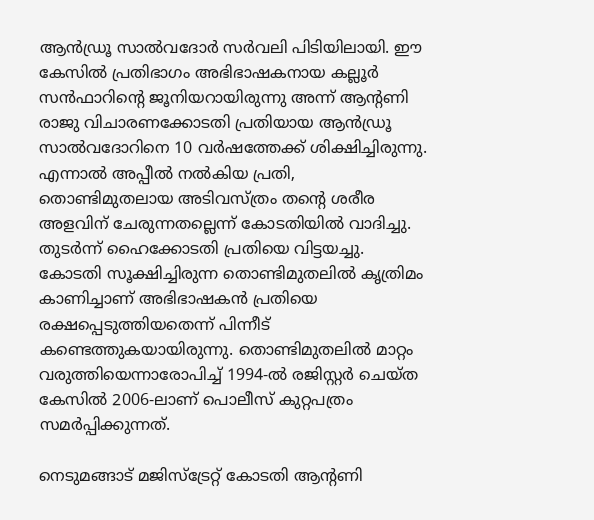ആന്‍ഡ്രൂ സാല്‍വദോര്‍ സര്‍വലി പിടിയിലായി. ഈ കേസില്‍ പ്രതിഭാഗം അഭിഭാഷകനായ കല്ലൂര്‍ സന്‍ഫാറിന്റെ ജൂനിയറായിരുന്നു അന്ന് ആന്റണി രാജു വിചാരണക്കോടതി പ്രതിയായ ആന്‍ഡ്രൂ സാല്‍വദോറിനെ 10 വര്‍ഷത്തേക്ക് ശിക്ഷിച്ചിരുന്നു. എന്നാല്‍ അപ്പീല്‍ നല്‍കിയ പ്രതി, തൊണ്ടിമുതലായ അടിവസ്ത്രം തന്റെ ശരീര അളവിന് ചേരുന്നതല്ലെന്ന് കോടതിയില്‍ വാദിച്ചു. തുടര്‍ന്ന് ഹൈക്കോടതി പ്രതിയെ വിട്ടയച്ചു. കോടതി സൂക്ഷിച്ചിരുന്ന തൊണ്ടിമുതലില്‍ കൃത്രിമം കാണിച്ചാണ് അഭിഭാഷകന്‍ പ്രതിയെ രക്ഷപ്പെടുത്തിയതെന്ന് പിന്നീട് കണ്ടെത്തുകയായിരുന്നു. തൊണ്ടിമുതലില്‍ മാറ്റം വരുത്തിയെന്നാരോപിച്ച്‌ 1994-ല്‍ രജിസ്റ്റര്‍ ചെയ്ത കേസില്‍ 2006-ലാണ് പൊലീസ് കുറ്റപത്രം സമര്‍പ്പിക്കുന്നത്.

നെടുമങ്ങാട് മജിസ്‌ട്രേറ്റ് കോടതി ആന്റണി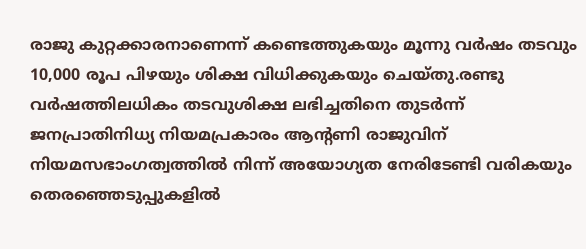രാജു കുറ്റക്കാരനാണെന്ന് കണ്ടെത്തുകയും മൂന്നു വര്‍ഷം തടവും 10,000 രൂപ പിഴയും ശിക്ഷ വിധിക്കുകയും ചെയ്തു.രണ്ടു വര്‍ഷത്തിലധികം തടവുശിക്ഷ ലഭിച്ചതിനെ തുടര്‍ന്ന് ജനപ്രാതിനിധ്യ നിയമപ്രകാരം ആന്റണി രാജുവിന് നിയമസഭാംഗത്വത്തില്‍ നിന്ന് അയോഗ്യത നേരിടേണ്ടി വരികയും തെരഞ്ഞെടുപ്പുകളില്‍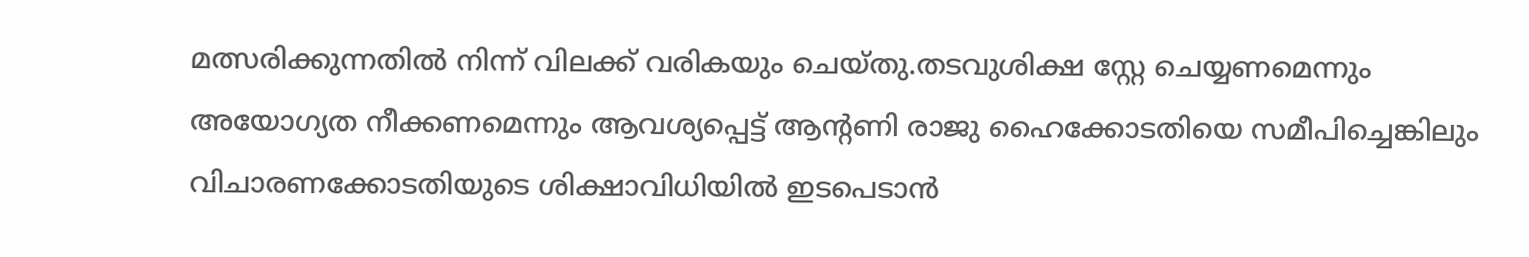മത്സരിക്കുന്നതില്‍ നിന്ന് വിലക്ക് വരികയും ചെയ്തു.തടവുശിക്ഷ സ്റ്റേ ചെയ്യണമെന്നും അയോഗ്യത നീക്കണമെന്നും ആവശ്യപ്പെട്ട് ആന്റണി രാജു ഹൈക്കോടതിയെ സമീപിച്ചെങ്കിലും വിചാരണക്കോടതിയുടെ ശിക്ഷാവിധിയില്‍ ഇടപെടാന്‍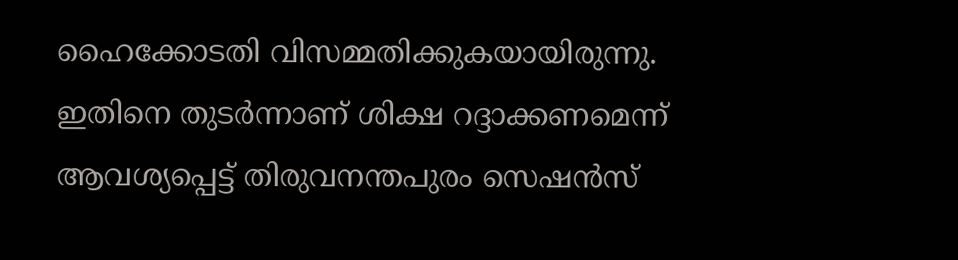ഹൈക്കോടതി വിസമ്മതിക്കുകയായിരുന്നു. ഇതിനെ തുടര്‍ന്നാണ് ശിക്ഷ റദ്ദാക്കണമെന്ന് ആവശ്യപ്പെട്ട് തിരുവനന്തപുരം സെഷന്‍സ്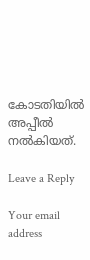കോടതിയില്‍ അപ്പീല്‍ നല്‍കിയത്.

Leave a Reply

Your email address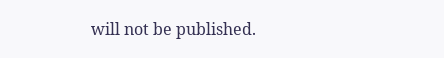will not be published.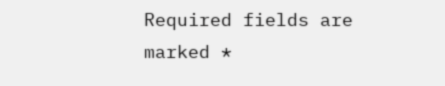Required fields are marked *